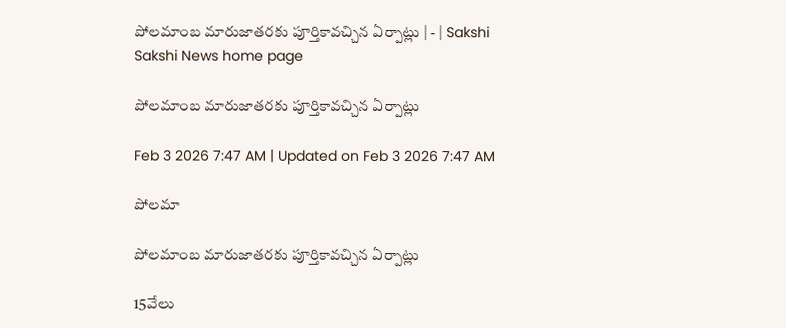పోలమాంబ మారుజాతరకు పూర్తికావచ్చిన ఏర్పాట్లు | - | Sakshi
Sakshi News home page

పోలమాంబ మారుజాతరకు పూర్తికావచ్చిన ఏర్పాట్లు

Feb 3 2026 7:47 AM | Updated on Feb 3 2026 7:47 AM

పోలమా

పోలమాంబ మారుజాతరకు పూర్తికావచ్చిన ఏర్పాట్లు

15వేలు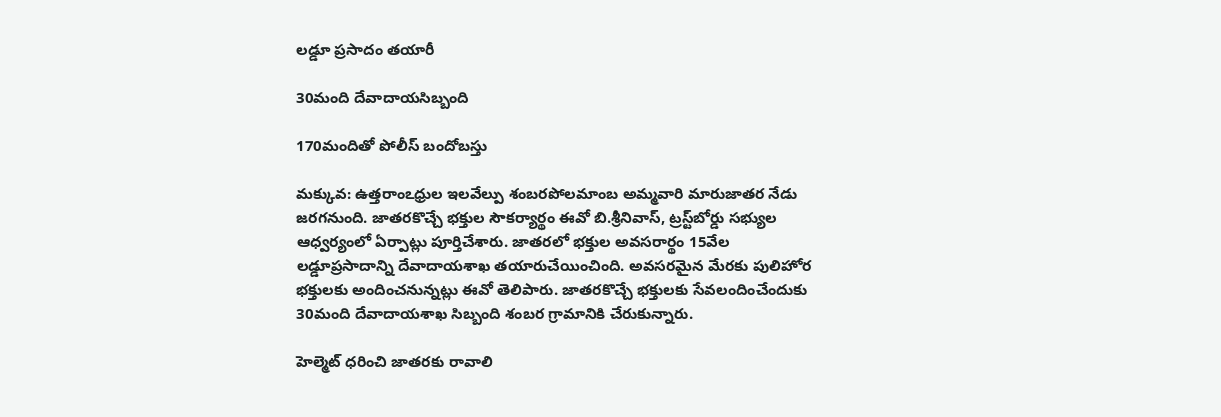లడ్డూ ప్రసాదం తయారీ

30మంది దేవాదాయసిబ్బంది

170మందితో పోలీస్‌ బందోబస్తు

మక్కువ: ఉత్తరాంఽధ్రుల ఇలవేల్పు శంబరపోలమాంబ అమ్మవారి మారుజాతర నేడు జరగనుంది. జాతరకొచ్చే భక్తుల సౌకర్యార్థం ఈవో బి.శ్రీనివాస్‌, ట్రస్ట్‌బోర్డు సభ్యుల ఆధ్వర్యంలో ఏర్పాట్లు పూర్తిచేశారు. జాతరలో భక్తుల అవసరార్థం 15వేల లడ్డూప్రసాదాన్ని దేవాదాయశాఖ తయారుచేయించింది. అవసరమైన మేరకు పులిహోర భక్తులకు అందించనున్నట్లు ఈవో తెలిపారు. జాతరకొచ్చే భక్తులకు సేవలందించేందుకు 30మంది దేవాదాయశాఖ సిబ్బంది శంబర గ్రామానికి చేరుకున్నారు.

హెల్మెట్‌ ధరించి జాతరకు రావాలి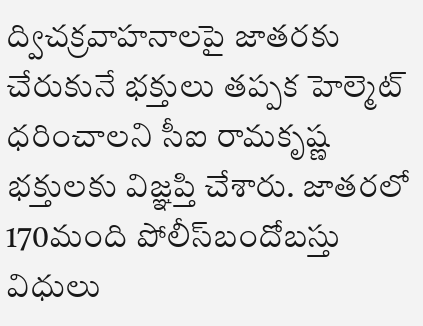ద్విచక్రవాహనాలపై జాతరకు చేరుకునే భక్తులు తప్పక హెల్మెట్‌ ధరించాలని సీఐ రామకృష్ణ భక్తులకు విజ్ఞప్తి చేశారు. జాతరలో 170మంది పోలీస్‌బందోబస్తు విధులు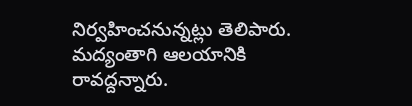నిర్వహించనున్నట్లు తెలిపారు. మద్యంతాగి ఆలయానికి రావద్దన్నారు.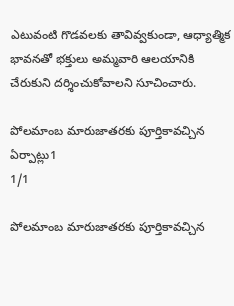ఎటువంటి గొడవలకు తావివ్వకుండా, ఆధ్యాత్మిక భావనతో భక్తులు అమ్మవారి ఆలయానికి చేరుకుని దర్శించుకోవాలని సూచించారు.

పోలమాంబ మారుజాతరకు పూర్తికావచ్చిన ఏర్పాట్లు1
1/1

పోలమాంబ మారుజాతరకు పూర్తికావచ్చిన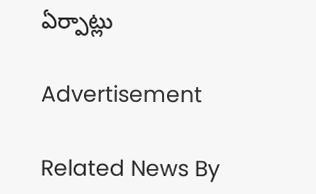ఏర్పాట్లు

Advertisement

Related News By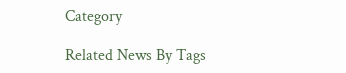Category

Related News By Tags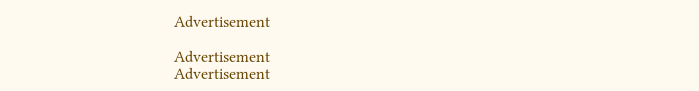Advertisement

Advertisement
Advertisement